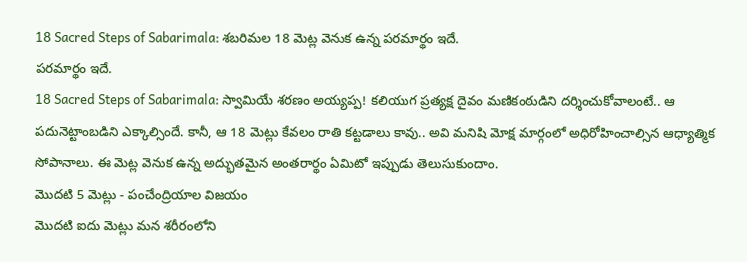18 Sacred Steps of Sabarimala: శబరిమల 18 మెట్ల వెనుక ఉన్న పరమార్థం ఇదే.
పరమార్థం ఇదే.
18 Sacred Steps of Sabarimala: స్వామియే శరణం అయ్యప్ప! కలియుగ ప్రత్యక్ష దైవం మణికంఠుడిని దర్శించుకోవాలంటే.. ఆ పదునెట్టాంబడిని ఎక్కాల్సిందే. కానీ, ఆ 18 మెట్లు కేవలం రాతి కట్టడాలు కావు.. అవి మనిషి మోక్ష మార్గంలో అధిరోహించాల్సిన ఆధ్యాత్మిక సోపానాలు. ఈ మెట్ల వెనుక ఉన్న అద్భుతమైన అంతరార్థం ఏమిటో ఇప్పుడు తెలుసుకుందాం.
మొదటి 5 మెట్లు - పంచేంద్రియాల విజయం
మొదటి ఐదు మెట్లు మన శరీరంలోని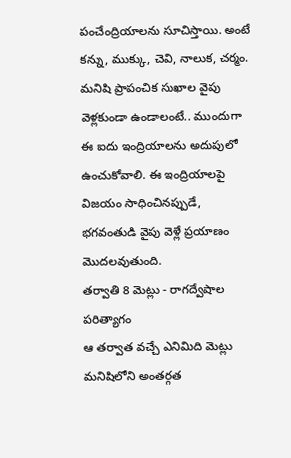పంచేంద్రియాలను సూచిస్తాయి. అంటే కన్ను, ముక్కు, చెవి, నాలుక, చర్మం. మనిషి ప్రాపంచిక సుఖాల వైపు వెళ్లకుండా ఉండాలంటే.. ముందుగా ఈ ఐదు ఇంద్రియాలను అదుపులో ఉంచుకోవాలి. ఈ ఇంద్రియాలపై విజయం సాధించినప్పుడే, భగవంతుడి వైపు వెళ్లే ప్రయాణం మొదలవుతుంది.
తర్వాతి 8 మెట్లు - రాగద్వేషాల పరిత్యాగం
ఆ తర్వాత వచ్చే ఎనిమిది మెట్లు మనిషిలోని అంతర్గత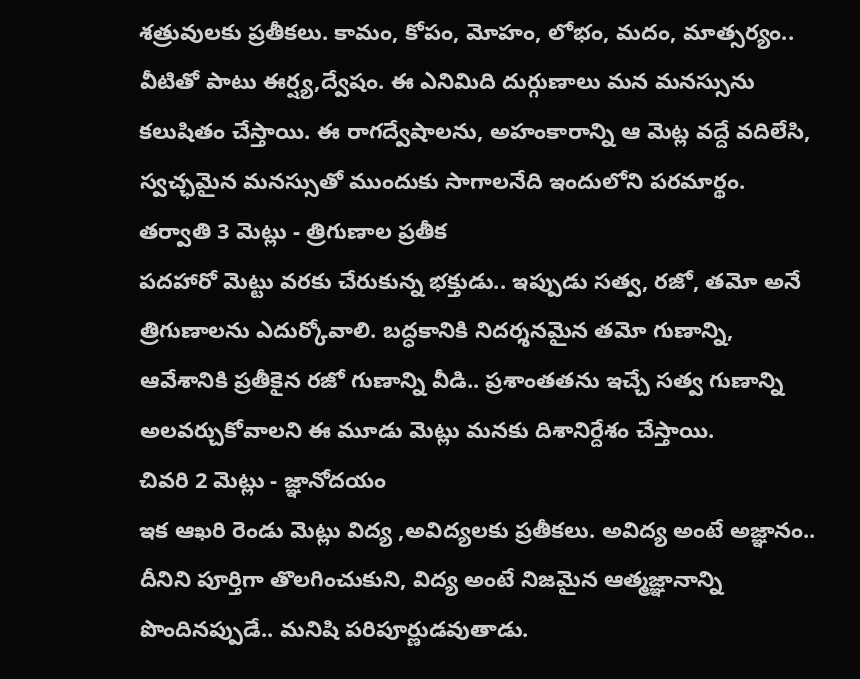శత్రువులకు ప్రతీకలు. కామం, కోపం, మోహం, లోభం, మదం, మాత్సర్యం.. వీటితో పాటు ఈర్ష్య,ద్వేషం. ఈ ఎనిమిది దుర్గుణాలు మన మనస్సును కలుషితం చేస్తాయి. ఈ రాగద్వేషాలను, అహంకారాన్ని ఆ మెట్ల వద్దే వదిలేసి, స్వచ్ఛమైన మనస్సుతో ముందుకు సాగాలనేది ఇందులోని పరమార్థం.
తర్వాతి 3 మెట్లు - త్రిగుణాల ప్రతీక
పదహారో మెట్టు వరకు చేరుకున్న భక్తుడు.. ఇప్పుడు సత్వ, రజో, తమో అనే త్రిగుణాలను ఎదుర్కోవాలి. బద్ధకానికి నిదర్శనమైన తమో గుణాన్ని, ఆవేశానికి ప్రతీకైన రజో గుణాన్ని వీడి.. ప్రశాంతతను ఇచ్చే సత్వ గుణాన్ని అలవర్చుకోవాలని ఈ మూడు మెట్లు మనకు దిశానిర్దేశం చేస్తాయి.
చివరి 2 మెట్లు - జ్ఞానోదయం
ఇక ఆఖరి రెండు మెట్లు విద్య ,అవిద్యలకు ప్రతీకలు. అవిద్య అంటే అజ్ఞానం.. దీనిని పూర్తిగా తొలగించుకుని, విద్య అంటే నిజమైన ఆత్మజ్ఞానాన్ని పొందినప్పుడే.. మనిషి పరిపూర్ణుడవుతాడు.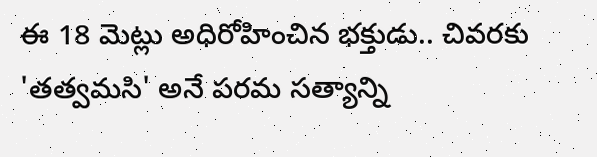ఈ 18 మెట్లు అధిరోహించిన భక్తుడు.. చివరకు 'తత్వమసి' అనే పరమ సత్యాన్ని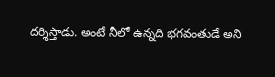దర్శిస్తాడు. అంటే నీలో ఉన్నది భగవంతుడే అని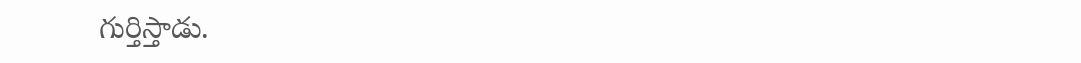గుర్తిస్తాడు.